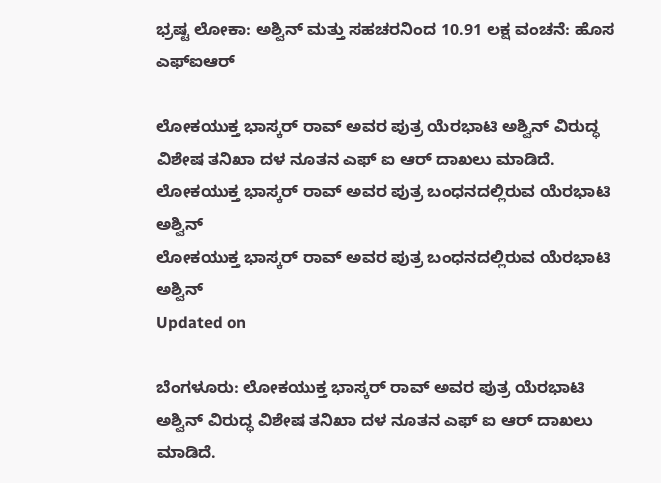ಭ್ರಷ್ಟ ಲೋಕಾ: ಅಶ್ವಿನ್ ಮತ್ತು ಸಹಚರನಿಂದ 10.91 ಲಕ್ಷ ವಂಚನೆ: ಹೊಸ ಎಫ್ಐಆರ್

ಲೋಕಯುಕ್ತ ಭಾಸ್ಕರ್ ರಾವ್ ಅವರ ಪುತ್ರ ಯೆರಭಾಟಿ ಅಶ್ವಿನ್ ವಿರುದ್ಧ ವಿಶೇಷ ತನಿಖಾ ದಳ ನೂತನ ಎಫ್ ಐ ಆರ್ ದಾಖಲು ಮಾಡಿದೆ.
ಲೋಕಯುಕ್ತ ಭಾಸ್ಕರ್ ರಾವ್ ಅವರ ಪುತ್ರ ಬಂಧನದಲ್ಲಿರುವ ಯೆರಭಾಟಿ ಅಶ್ವಿನ್
ಲೋಕಯುಕ್ತ ಭಾಸ್ಕರ್ ರಾವ್ ಅವರ ಪುತ್ರ ಬಂಧನದಲ್ಲಿರುವ ಯೆರಭಾಟಿ ಅಶ್ವಿನ್
Updated on

ಬೆಂಗಳೂರು: ಲೋಕಯುಕ್ತ ಭಾಸ್ಕರ್ ರಾವ್ ಅವರ ಪುತ್ರ ಯೆರಭಾಟಿ ಅಶ್ವಿನ್ ವಿರುದ್ಧ ವಿಶೇಷ ತನಿಖಾ ದಳ ನೂತನ ಎಫ್ ಐ ಆರ್ ದಾಖಲು ಮಾಡಿದೆ.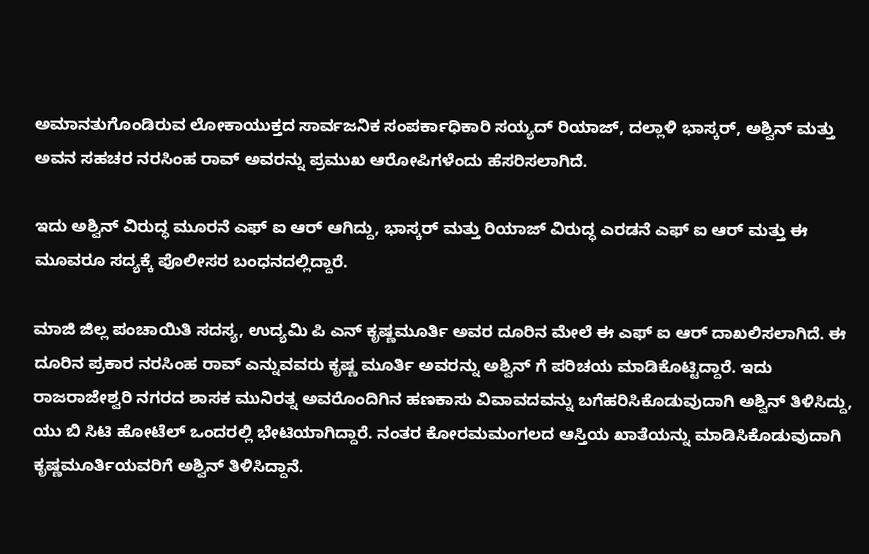ಅಮಾನತುಗೊಂಡಿರುವ ಲೋಕಾಯುಕ್ತದ ಸಾರ್ವಜನಿಕ ಸಂಪರ್ಕಾಧಿಕಾರಿ ಸಯ್ಯದ್ ರಿಯಾಜ್, ದಲ್ಲಾಳಿ ಭಾಸ್ಕರ್, ಅಶ್ವಿನ್ ಮತ್ತು ಅವನ ಸಹಚರ ನರಸಿಂಹ ರಾವ್ ಅವರನ್ನು ಪ್ರಮುಖ ಆರೋಪಿಗಳೆಂದು ಹೆಸರಿಸಲಾಗಿದೆ.

ಇದು ಅಶ್ವಿನ್ ವಿರುದ್ಧ ಮೂರನೆ ಎಫ್ ಐ ಆರ್ ಆಗಿದ್ದು, ಭಾಸ್ಕರ್ ಮತ್ತು ರಿಯಾಜ್ ವಿರುದ್ಧ ಎರಡನೆ ಎಫ್ ಐ ಆರ್ ಮತ್ತು ಈ ಮೂವರೂ ಸದ್ಯಕ್ಕೆ ಪೊಲೀಸರ ಬಂಧನದಲ್ಲಿದ್ದಾರೆ.

ಮಾಜಿ ಜಿಲ್ಲ ಪಂಚಾಯಿತಿ ಸದಸ್ಯ, ಉದ್ಯಮಿ ಪಿ ಎನ್ ಕೃಷ್ಣಮೂರ್ತಿ ಅವರ ದೂರಿನ ಮೇಲೆ ಈ ಎಫ್ ಐ ಆರ್ ದಾಖಲಿಸಲಾಗಿದೆ. ಈ ದೂರಿನ ಪ್ರಕಾರ ನರಸಿಂಹ ರಾವ್ ಎನ್ನುವವರು ಕೃಷ್ಣ ಮೂರ್ತಿ ಅವರನ್ನು ಅಶ್ವಿನ್ ಗೆ ಪರಿಚಯ ಮಾಡಿಕೊಟ್ಟಿದ್ದಾರೆ. ಇದು ರಾಜರಾಜೇಶ್ವರಿ ನಗರದ ಶಾಸಕ ಮುನಿರತ್ನ ಅವರೊಂದಿಗಿನ ಹಣಕಾಸು ವಿವಾವದವನ್ನು ಬಗೆಹರಿಸಿಕೊಡುವುದಾಗಿ ಅಶ್ವಿನ್ ತಿಳಿಸಿದ್ದು, ಯು ಬಿ ಸಿಟಿ ಹೋಟೆಲ್ ಒಂದರಲ್ಲಿ ಭೇಟಿಯಾಗಿದ್ದಾರೆ. ನಂತರ ಕೋರಮಮಂಗಲದ ಆಸ್ತಿಯ ಖಾತೆಯನ್ನು ಮಾಡಿಸಿಕೊಡುವುದಾಗಿ ಕೃಷ್ಣಮೂರ್ತಿಯವರಿಗೆ ಅಶ್ವಿನ್ ತಿಳಿಸಿದ್ದಾನೆ.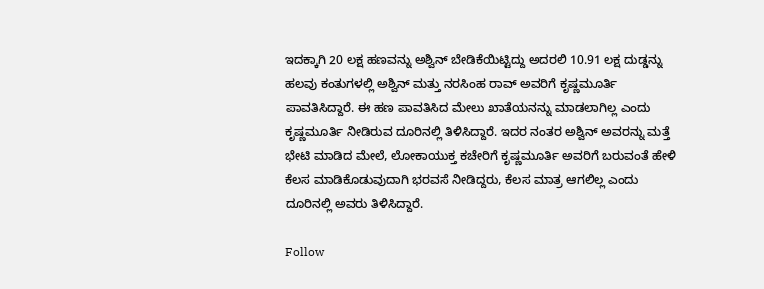ಇದಕ್ಕಾಗಿ 20 ಲಕ್ಷ ಹಣವನ್ನು ಅಶ್ವಿನ್ ಬೇಡಿಕೆಯಿಟ್ಟಿದ್ದು ಅದರಲಿ 10.91 ಲಕ್ಷ ದುಡ್ಡನ್ನು ಹಲವು ಕಂತುಗಳಲ್ಲಿ ಅಶ್ವಿನ್ ಮತ್ತು ನರಸಿಂಹ ರಾವ್ ಅವರಿಗೆ ಕೃಷ್ಣಮೂರ್ತಿ ಪಾವತಿಸಿದ್ದಾರೆ. ಈ ಹಣ ಪಾವತಿಸಿದ ಮೇಲು ಖಾತೆಯನನ್ನು ಮಾಡಲಾಗಿಲ್ಲ ಎಂದು ಕೃಷ್ಣಮೂರ್ತಿ ನೀಡಿರುವ ದೂರಿನಲ್ಲಿ ತಿಳಿಸಿದ್ದಾರೆ. ಇದರ ನಂತರ ಅಶ್ವಿನ್ ಅವರನ್ನು ಮತ್ತೆ ಭೇಟಿ ಮಾಡಿದ ಮೇಲೆ, ಲೋಕಾಯುಕ್ತ ಕಚೇರಿಗೆ ಕೃಷ್ಣಮೂರ್ತಿ ಅವರಿಗೆ ಬರುವಂತೆ ಹೇಳಿ ಕೆಲಸ ಮಾಡಿಕೊಡುವುದಾಗಿ ಭರವಸೆ ನೀಡಿದ್ದರು, ಕೆಲಸ ಮಾತ್ರ ಆಗಲಿಲ್ಲ ಎಂದು ದೂರಿನಲ್ಲಿ ಅವರು ತಿಳಿಸಿದ್ದಾರೆ.

Follow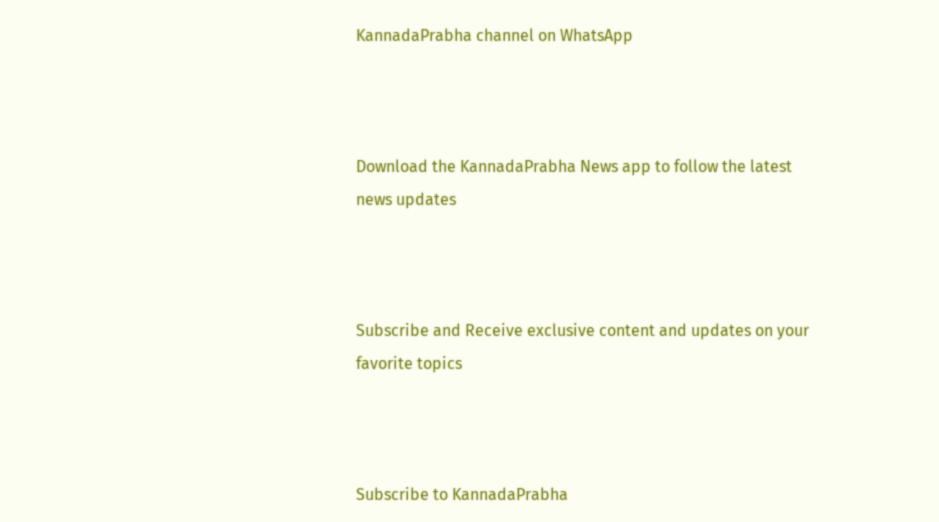KannadaPrabha channel on WhatsApp



Download the KannadaPrabha News app to follow the latest news updates



Subscribe and Receive exclusive content and updates on your favorite topics



Subscribe to KannadaPrabha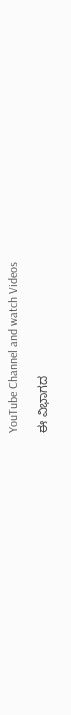YouTube Channel and watch Videos

ಈ ವಿಭಾಗದ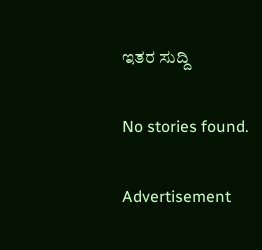ಇತರ ಸುದ್ದಿ

No stories found.

Advertisement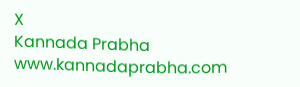X
Kannada Prabha
www.kannadaprabha.com